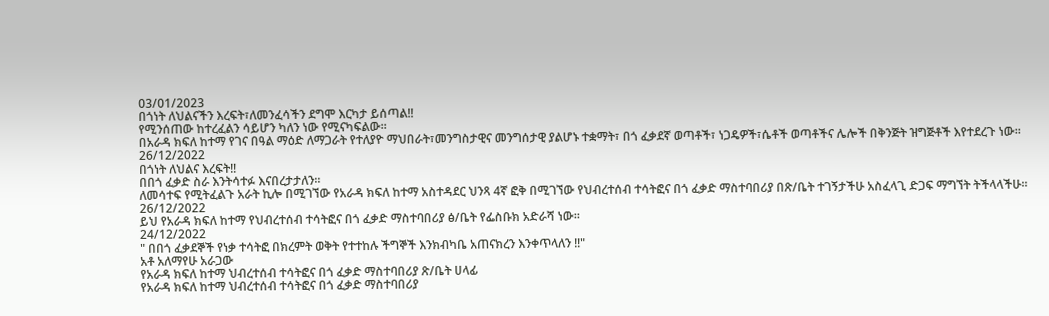03/01/2023
በጎነት ለህልናችን እረፍት፣ለመንፈሳችን ደግሞ እርካታ ይሰጣል‼
የሚንሰጠው ከተረፈልን ሳይሆን ካለን ነው የሚናካፍልው።
በአራዳ ክፍለ ከተማ የገና በዓል ማዕድ ለማጋራት የተለያዮ ማህበራት፣መንግስታዊና መንግሰታዊ ያልሆኑ ተቋማት፣ በጎ ፈቃደኛ ወጣቶች፣ ነጋዴዎች፣ሴቶች ወጣቶችና ሌሎች በቅንጅት ዝግጅቶች እየተደረጉ ነው።
26/12/2022
በጎነት ለህልና እረፍት‼
በበጎ ፈቃድ ስራ እንትሳተፉ እናበረታታለን።
ለመሳተፍ የሚትፈልጉ አራት ኪሎ በሚገኘው የአራዳ ክፍለ ከተማ አስተዳደር ህንጻ 4ኛ ፎቅ በሚገኘው የህብረተሰብ ተሳትፎና በጎ ፈቃድ ማስተባበሪያ በጽ/ቤት ተገኝታችሁ አስፈላጊ ድጋፍ ማግኘት ትችላላችሁ።
26/12/2022
ይህ የአራዳ ክፍለ ከተማ የህብረተሰብ ተሳትፎና በጎ ፈቃድ ማስተባበሪያ ፅ/ቤት የፌስቡክ አድራሻ ነው።
24/12/2022
" በበጎ ፈቃደኞች የነቃ ተሳትፎ በክረምት ወቅት የተተከሉ ችግኞች እንክብካቤ አጠናክረን እንቀጥላለን ‼"
አቶ አለማየሁ አራጋው
የአራዳ ክፍለ ከተማ ህብረተሰብ ተሳትፎና በጎ ፈቃድ ማስተባበሪያ ጽ/ቤት ሀላፊ
የአራዳ ክፍለ ከተማ ህብረተሰብ ተሳትፎና በጎ ፈቃድ ማስተባበሪያ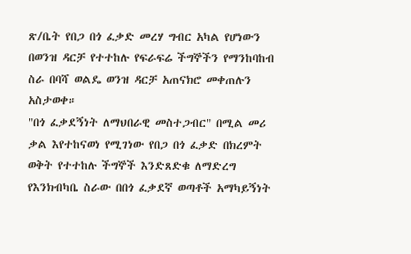ጽ/ቤት የበጋ በጎ ፈቃድ መረሃ ግብር አካል የሆነውን በወንዝ ዳርቻ የተተከሉ የፍራፍሬ ችግኞችን የማንከባከብ ስራ በባሻ ወልዴ ወንዝ ዳርቻ አጠናክሮ መቀጠሉን አስታወቀ።
"በጎ ፈቃደኝነት ለማህበራዊ መስተጋብር" በሚል መሪ ቃል እየተከናወነ የሚገነው የበጋ በጎ ፈቃድ በክረምት ወቅት የተተከሉ ችግኞች እንድጸድቁ ለማድረግ የእንክብካቤ ስራው በበጎ ፈቃደኛ ወጣቶች አማካይኝነት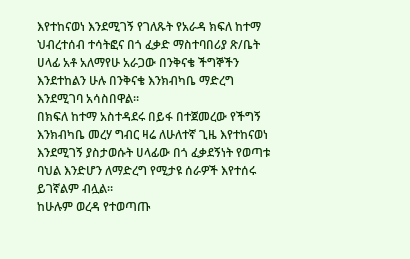እየተከናወነ እንደሚገኝ የገለጹት የአራዳ ክፍለ ከተማ ህብረተሰብ ተሳትፎና በጎ ፈቃድ ማስተባበሪያ ጽ/ቤት ሀላፊ አቶ አለማየሁ አራጋው በንቅናቄ ችግኞችን እንደተከልን ሁሉ በንቅናቄ እንክብካቤ ማድረግ እንደሚገባ አሳስበዋል።
በክፍለ ከተማ አስተዳደሩ በይፋ በተጀመረው የችግኝ እንክብካቤ መረሃ ግብር ዛሬ ለሁለተኛ ጊዜ እየተከናወነ እንደሚገኝ ያስታወሱት ሀላፊው በጎ ፈቃደኝነት የወጣቱ ባህል እንድሆን ለማድረግ የሚታዩ ሰራዎች እየተሰሩ ይገኛልም ብሏል።
ከሁሉም ወረዳ የተወጣጡ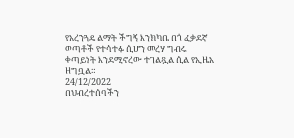የአረንጓዴ ልማት ችግኝ እንክካቤ በጎ ፈቃደኛ ወጣቶች የተሳተፉ ሲሆን መረሃ ግብሩ ቀጣይነት እንደሚኖረው ተገልጿል ሲል የኢዜአ ዘግቧል።
24/12/2022
በህብረተሰባችን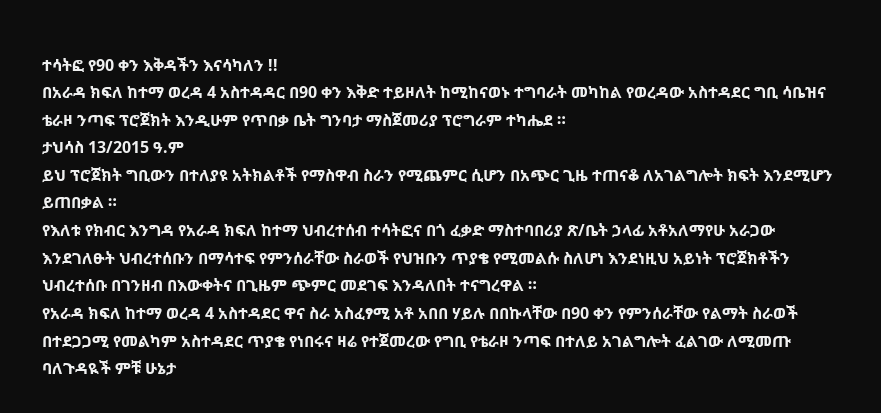ተሳትፎ የ90 ቀን እቅዳችን እናሳካለን !!
በአራዳ ክፍለ ከተማ ወረዳ 4 አስተዳዳር በ90 ቀን እቅድ ተይዞለት ከሚከናወኑ ተግባራት መካከል የወረዳው አስተዳደር ግቢ ሳቤዝና ቴራዞ ንጣፍ ፕሮጀክት እንዲሁም የጥበቃ ቤት ግንባታ ማስጀመሪያ ፕሮግራም ተካሔደ ።
ታህሳስ 13/2015 ዓ.ም
ይህ ፕሮጀክት ግቢውን በተለያዩ አትክልቶች የማስዋብ ስራን የሚጨምር ሲሆን በአጭር ጊዜ ተጠናቆ ለአገልግሎት ክፍት እንደሚሆን ይጠበቃል ።
የእለቱ የክብር እንግዳ የአራዳ ክፍለ ከተማ ህብረተሰብ ተሳትፎና በጎ ፈቃድ ማስተባበሪያ ጽ/ቤት ኃላፊ አቶአለማየሁ አራጋው እንደገለፁት ህብረተሰቡን በማሳተፍ የምንሰራቸው ስራወች የህዝቡን ጥያቄ የሚመልሱ ስለሆነ እንደነዚህ አይነት ፕሮጀክቶችን ህብረተሰቡ በገንዘብ በእውቀትና በጊዜም ጭምር መደገፍ እንዳለበት ተናግረዋል ።
የአራዳ ክፍለ ከተማ ወረዳ 4 አስተዳደር ዋና ስራ አስፈፃሚ አቶ አበበ ሃይሉ በበኩላቸው በ90 ቀን የምንሰራቸው የልማት ስራወች በተደጋጋሚ የመልካም አስተዳደር ጥያቄ የነበሩና ዛሬ የተጀመረው የግቢ የቴራዞ ንጣፍ በተለይ አገልግሎት ፈልገው ለሚመጡ ባለጉዳዪች ምቹ ሁኔታ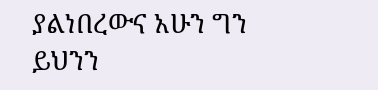ያልነበረውና አሁን ግን ይህንን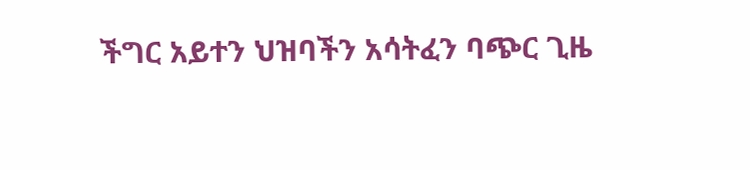ችግር አይተን ህዝባችን አሳትፈን ባጭር ጊዜ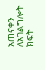አጠናቀን ለአገልግሎት ክፍት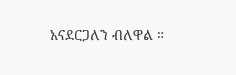አናደርጋለን ብለዋል ።